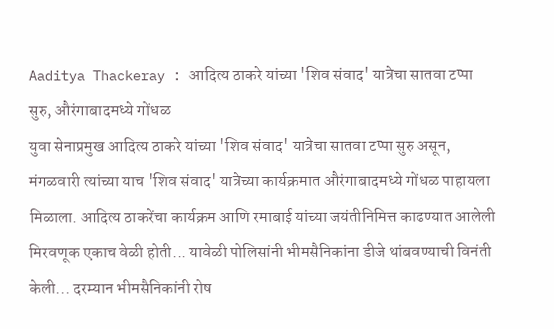Aaditya Thackeray : आदित्य ठाकरे यांच्या 'शिव संवाद' यात्रेचा सातवा टप्पा सुरु, औरंगाबादमध्ये गोंधळ
युवा सेनाप्रमुख आदित्य ठाकरे यांच्या 'शिव संवाद' यात्रेचा सातवा टप्पा सुरु असून, मंगळवारी त्यांच्या याच 'शिव संवाद' यात्रेच्या कार्यक्रमात औरंगाबादमध्ये गोंधळ पाहायला मिळाला. आदित्य ठाकरेंचा कार्यक्रम आणि रमाबाई यांच्या जयंतीनिमित्त काढण्यात आलेली मिरवणूक एकाच वेळी होती... यावेळी पोलिसांनी भीमसैनिकांना डीजे थांबवण्याची विनंती केली... दरम्यान भीमसैनिकांनी रोष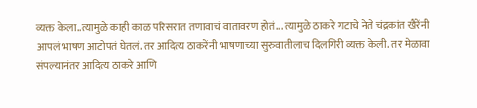व्यक्त केला..त्यामुळे काही काळ परिसरात तणावाचं वातावरण होतं... त्यामुळे ठाकरे गटाचे नेते चंद्रकांत खैरेंनी आपलं भाषण आटोपतं घेतलं. तर आदित्य ठाकरेंनी भाषणाच्या सुरुवातीलाच दिलगिरी व्यक्त केली. तर मेळावा संपल्यानंतर आदित्य ठाकरे आणि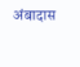अंबादास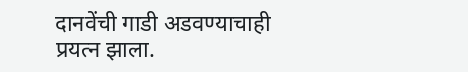दानवेंची गाडी अडवण्याचाही प्रयत्न झाला.